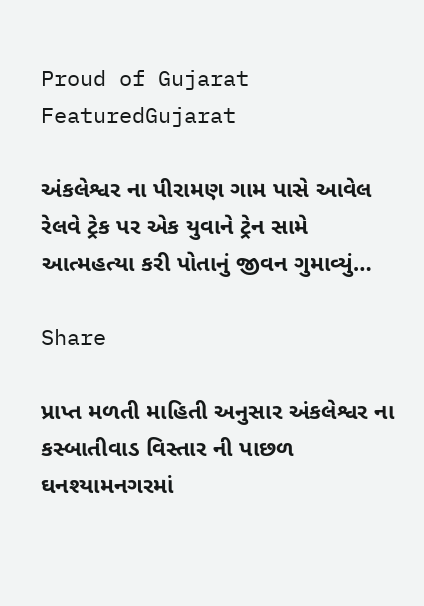Proud of Gujarat
FeaturedGujarat

અંકલેશ્વર ના પીરામણ ગામ પાસે આવેલ રેલવે ટ્રેક પર એક યુવાને ટ્રેન સામે આત્મહત્યા કરી પોતાનું જીવન ગુમાવ્યું…

Share

પ્રાપ્ત મળતી માહિતી અનુસાર અંકલેશ્વર ના કસ્બાતીવાડ વિસ્તાર ની પાછળ ઘનશ્યામનગરમાં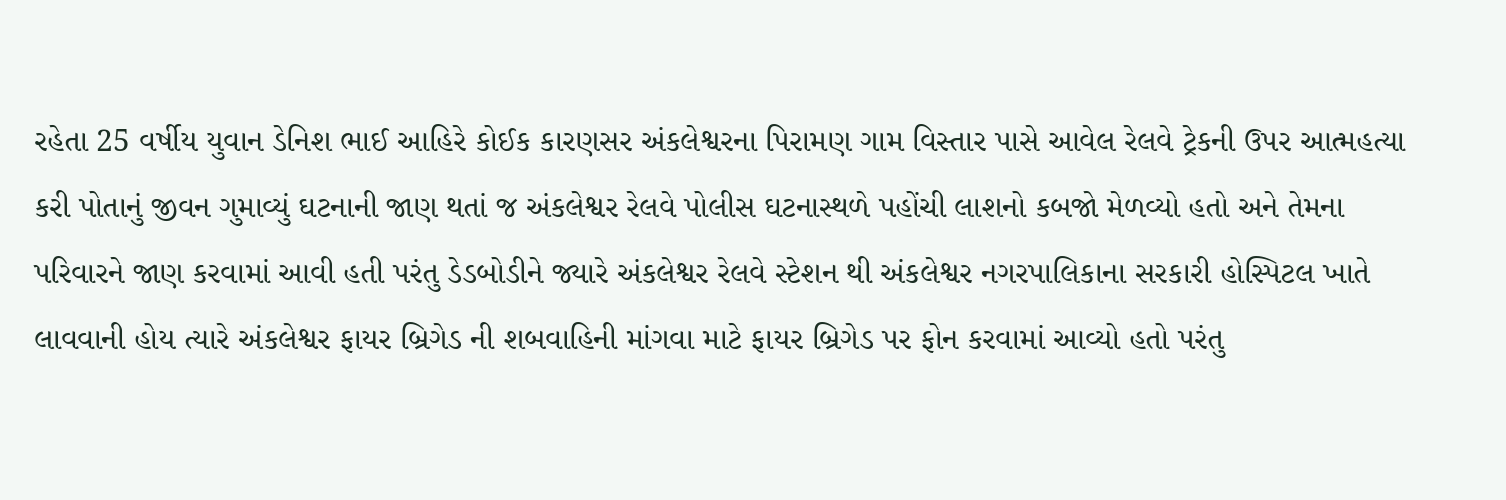રહેતા 25 વર્ષીય યુવાન ડેનિશ ભાઈ આહિરે કોઈક કારણસર અંકલેશ્વરના પિરામણ ગામ વિસ્તાર પાસે આવેલ રેલવે ટ્રેકની ઉપર આત્મહત્યા કરી પોતાનું જીવન ગુમાવ્યું ઘટનાની જાણ થતાં જ અંકલેશ્વર રેલવે પોલીસ ઘટનાસ્થળે પહોંચી લાશનો કબજો મેળવ્યો હતો અને તેમના પરિવારને જાણ કરવામાં આવી હતી પરંતુ ડેડબોડીને જ્યારે અંકલેશ્વર રેલવે સ્ટેશન થી અંકલેશ્વર નગરપાલિકાના સરકારી હોસ્પિટલ ખાતે લાવવાની હોય ત્યારે અંકલેશ્વર ફાયર બ્રિગેડ ની શબવાહિની માંગવા માટે ફાયર બ્રિગેડ પર ફોન કરવામાં આવ્યો હતો પરંતુ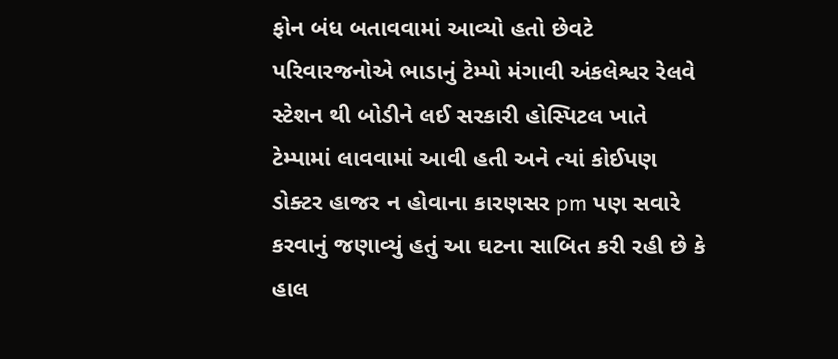ફોન બંધ બતાવવામાં આવ્યો હતો છેવટે પરિવારજનોએ ભાડાનું ટેમ્પો મંગાવી અંકલેશ્વર રેલવે સ્ટેશન થી બોડીને લઈ સરકારી હોસ્પિટલ ખાતે ટેમ્પામાં લાવવામાં આવી હતી અને ત્યાં કોઈપણ ડોક્ટર હાજર ન હોવાના કારણસર pm પણ સવારે કરવાનું જણાવ્યું હતું આ ઘટના સાબિત કરી રહી છે કે હાલ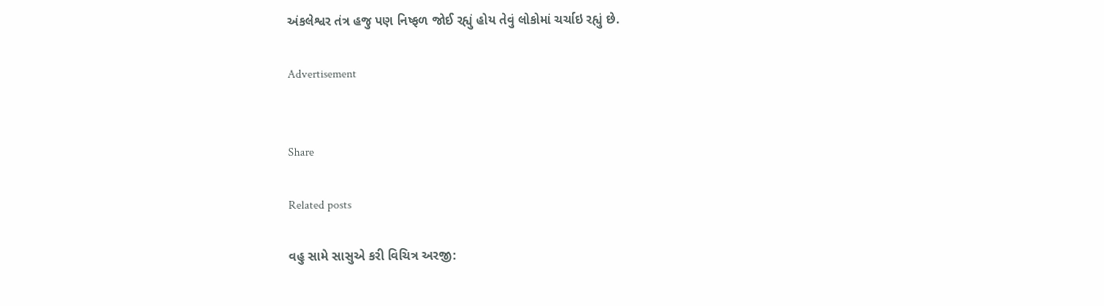અંકલેશ્વર તંત્ર હજુ પણ નિષ્ફળ જોઈ રહ્યું હોય તેવું લોકોમાં ચર્ચાઇ રહ્યું છે.

Advertisement


Share

Related posts

વહુ સામે સાસુએ કરી વિચિત્ર અરજી: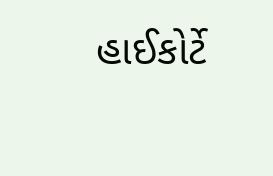હાઈકોર્ટે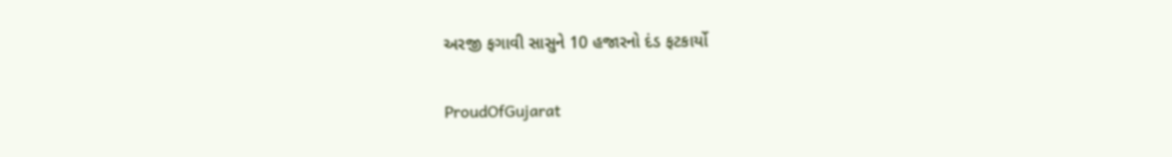અરજી ફગાવી સાસુને 10 હજારનો દંડ ફટકાર્યો

ProudOfGujarat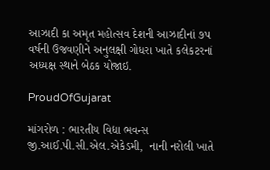આઝાદી કા અમૃત મહોત્સવ દેશની આઝાદીનાં ૭પ વર્ષની ઉજવણીને અનુલક્ષી ગોધરા ખાતે કલેકટરનાં અધ્યક્ષ સ્થાને બેઠક યોજાઇ.

ProudOfGujarat

માંગરોળ : ભારતીય વિદ્યા ભવન્સ જી.આઈ.પી.સી.એલ.એકેડમી,  નાની નરોલી ખાતે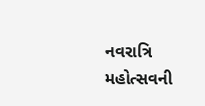નવરાત્રિ મહોત્સવની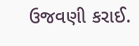ઉજવણી કરાઈ.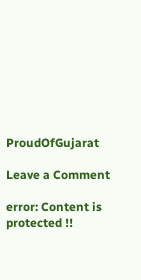ProudOfGujarat

Leave a Comment

error: Content is protected !!